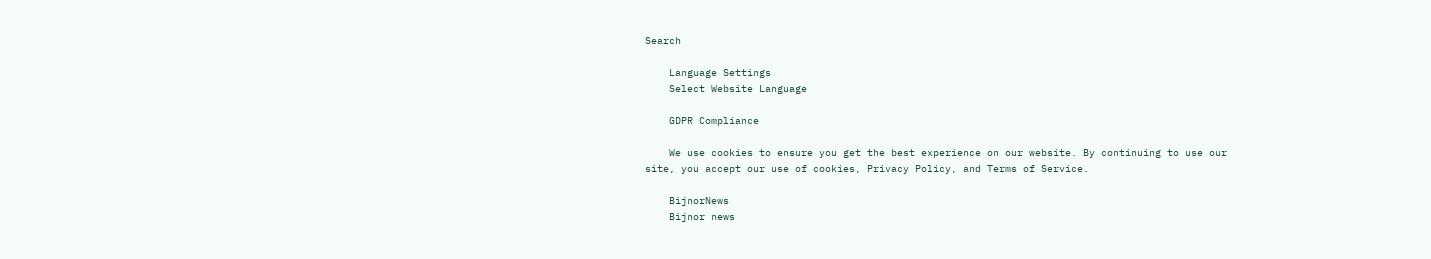Search

    Language Settings
    Select Website Language

    GDPR Compliance

    We use cookies to ensure you get the best experience on our website. By continuing to use our site, you accept our use of cookies, Privacy Policy, and Terms of Service.

    BijnorNews
    Bijnor news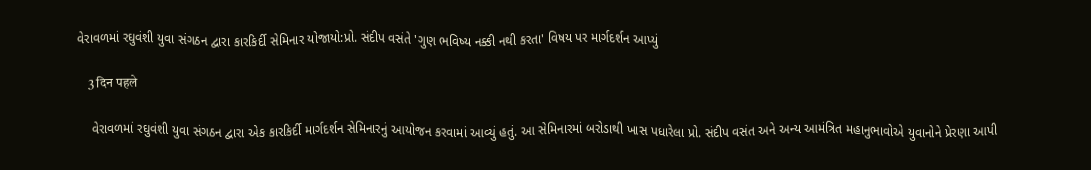વેરાવળમાં રઘુવંશી યુવા સંગઠન દ્વારા કારકિર્દી સેમિનાર યોજાયો:પ્રો. સંદીપ વસંતે 'ગુણ ભવિષ્ય નક્કી નથી કરતા' વિષય પર માર્ગદર્શન આપ્યું

    3 दिन पहले

    વેરાવળમાં રઘુવંશી યુવા સંગઠન દ્વારા એક કારકિર્દી માર્ગદર્શન સેમિનારનું આયોજન કરવામાં આવ્યું હતું. આ સેમિનારમાં બરોડાથી ખાસ પધારેલા પ્રો. સંદીપ વસંત અને અન્ય આમંત્રિત મહાનુભાવોએ યુવાનોને પ્રેરણા આપી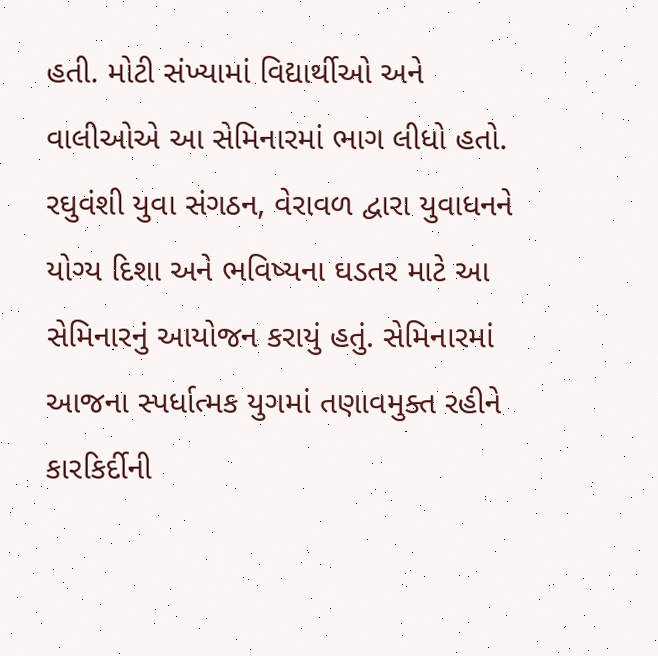હતી. મોટી સંખ્યામાં વિદ્યાર્થીઓ અને વાલીઓએ આ સેમિનારમાં ભાગ લીધો હતો. રઘુવંશી યુવા સંગઠન, વેરાવળ દ્વારા યુવાધનને યોગ્ય દિશા અને ભવિષ્યના ઘડતર માટે આ સેમિનારનું આયોજન કરાયું હતું. સેમિનારમાં આજના સ્પર્ધાત્મક યુગમાં તણાવમુક્ત રહીને કારકિર્દીની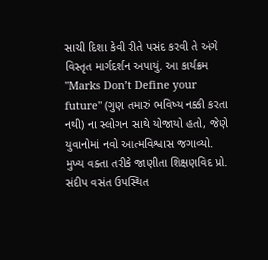સાચી દિશા કેવી રીતે પસંદ કરવી તે અંગે વિસ્તૃત માર્ગદર્શન અપાયું. આ કાર્યક્રમ "Marks Don’t Define your future" (ગુણ તમારું ભવિષ્ય નક્કી કરતા નથી) ના સ્લોગન સાથે યોજાયો હતો, જેણે યુવાનોમાં નવો આત્મવિશ્વાસ જગાવ્યો. મુખ્ય વક્તા તરીકે જાણીતા શિક્ષણવિદ પ્રો. સંદીપ વસંત ઉપસ્થિત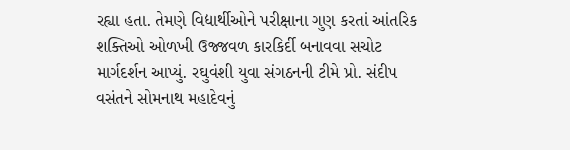રહ્યા હતા. તેમણે વિદ્યાર્થીઓને પરીક્ષાના ગુણ કરતાં આંતરિક શક્તિઓ ઓળખી ઉજ્જવળ કારકિર્દી બનાવવા સચોટ માર્ગદર્શન આપ્યું. રઘુવંશી યુવા સંગઠનની ટીમે પ્રો. સંદીપ વસંતને સોમનાથ મહાદેવનું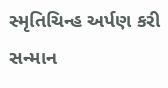સ્મૃતિચિન્હ અર્પણ કરી સન્માન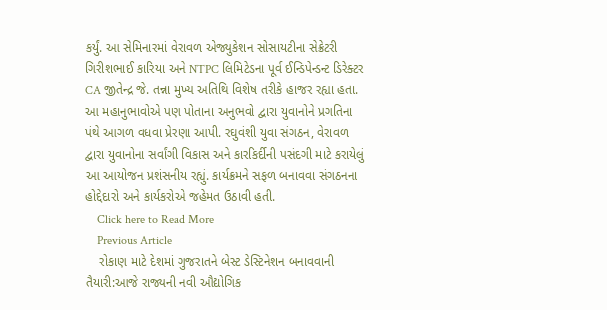કર્યું. આ સેમિનારમાં વેરાવળ એજ્યુકેશન સોસાયટીના સેક્રેટરી ગિરીશભાઈ કારિયા અને NTPC લિમિટેડના પૂર્વ ઈન્ડિપેન્ડન્ટ ડિરેક્ટર CA જીતેન્દ્ર જે. તન્ના મુખ્ય અતિથિ વિશેષ તરીકે હાજર રહ્યા હતા. આ મહાનુભાવોએ પણ પોતાના અનુભવો દ્વારા યુવાનોને પ્રગતિના પંથે આગળ વધવા પ્રેરણા આપી. રઘુવંશી યુવા સંગઠન, વેરાવળ દ્વારા યુવાનોના સર્વાંગી વિકાસ અને કારકિર્દીની પસંદગી માટે કરાયેલું આ આયોજન પ્રશંસનીય રહ્યું. કાર્યક્રમને સફળ બનાવવા સંગઠનના હોદ્દેદારો અને કાર્યકરોએ જહેમત ઉઠાવી હતી.
    Click here to Read More
    Previous Article
    રોકાણ માટે દેશમાં ગુજરાતને બેસ્ટ ડેસ્ટિનેશન બનાવવાની તૈયારી:આજે રાજ્યની નવી ઔદ્યોગિક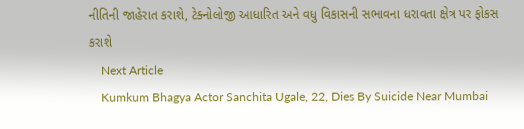નીતિની જાહેરાત કરાશે, ટેક્નોલોજી આધારિત અને વધુ વિકાસની સભાવના ધરાવતા ક્ષેત્ર પર ફોકસ કરાશે
    Next Article
    Kumkum Bhagya Actor Sanchita Ugale, 22, Dies By Suicide Near Mumbai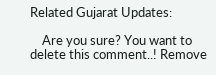Related Gujarat Updates:

    Are you sure? You want to delete this comment..! Remove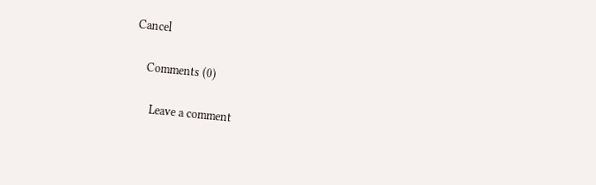Cancel

    Comments (0)

      Leave a comment